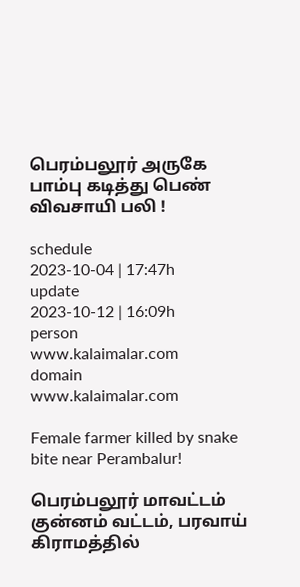பெரம்பலூர் அருகே பாம்பு கடித்து பெண் விவசாயி பலி !

schedule
2023-10-04 | 17:47h
update
2023-10-12 | 16:09h
person
www.kalaimalar.com
domain
www.kalaimalar.com

Female farmer killed by snake bite near Perambalur!

பெரம்பலூர் மாவட்டம் குன்னம் வட்டம், பரவாய் கிராமத்தில்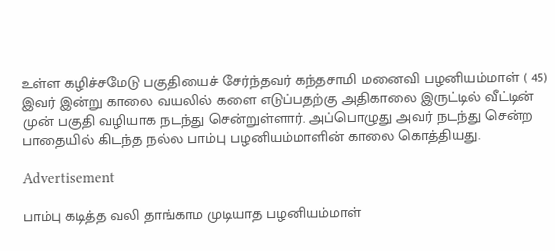உள்ள கழிச்சமேடு பகுதியைச் சேர்ந்தவர் கந்தசாமி மனைவி பழனியம்மாள் ( 45)
இவர் இன்று காலை வயலில் களை எடுப்பதற்கு அதிகாலை இருட்டில் வீட்டின் முன் பகுதி வழியாக நடந்து சென்றுள்ளார். அப்பொழுது அவர் நடந்து சென்ற பாதையில் கிடந்த நல்ல பாம்பு பழனியம்மாளின் காலை கொத்தியது.

Advertisement

பாம்பு கடித்த வலி தாங்காம முடியாத பழனியம்மாள்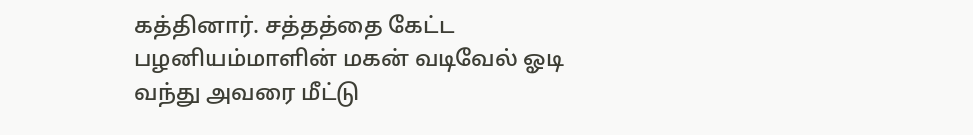கத்தினார். சத்தத்தை கேட்ட பழனியம்மாளின் மகன் வடிவேல் ஓடி வந்து அவரை மீட்டு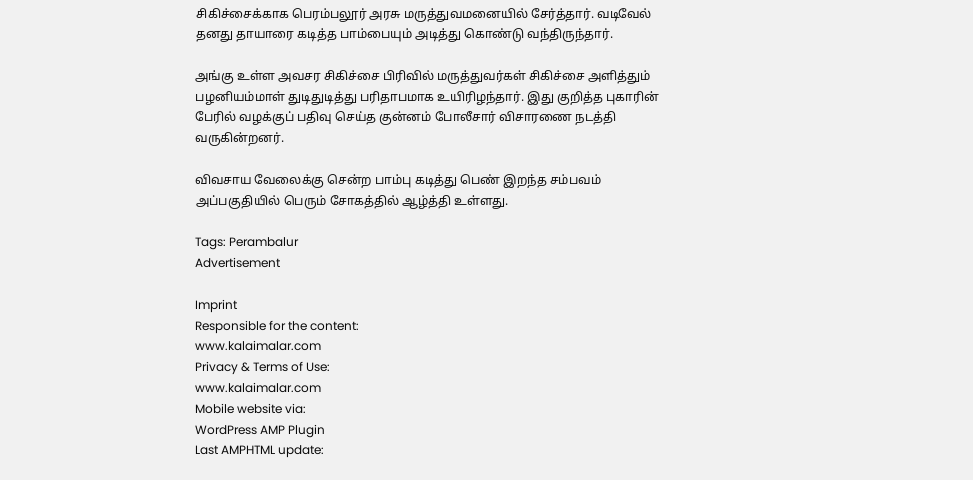சிகிச்சைக்காக பெரம்பலூர் அரசு மருத்துவமனையில் சேர்த்தார். வடிவேல் தனது தாயாரை கடித்த பாம்பையும் அடித்து கொண்டு வந்திருந்தார்.

அங்கு உள்ள அவசர சிகிச்சை பிரிவில் மருத்துவர்கள் சிகிச்சை அளித்தும் பழனியம்மாள் துடிதுடித்து பரிதாபமாக உயிரிழந்தார். இது குறித்த புகாரின் பேரில் வழக்குப் பதிவு செய்த குன்னம் போலீசார் விசாரணை நடத்தி வருகின்றனர்.

விவசாய வேலைக்கு சென்ற பாம்பு கடித்து பெண் இறந்த சம்பவம் அப்பகுதியில் பெரும் சோகத்தில் ஆழ்த்தி உள்ளது.

Tags: Perambalur
Advertisement

Imprint
Responsible for the content:
www.kalaimalar.com
Privacy & Terms of Use:
www.kalaimalar.com
Mobile website via:
WordPress AMP Plugin
Last AMPHTML update: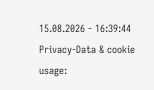15.08.2026 - 16:39:44
Privacy-Data & cookie usage: